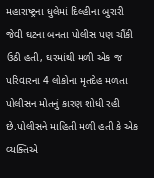મહારાષ્ટ્રના ધુલેમાં દિલ્હીના બુરારી જેવી ઘટના બનતા પોલીસ પણ ચૌંકી ઉઠી હતી, ઘરમાંથી મળી એક જ પરિવારના 4 લોકોના મૃતદેહ મળતા પોલીસન મોતનું કારણ શોધી રહી છે.પોલીસને માહિતી મળી હતી કે એક વ્યક્તિએ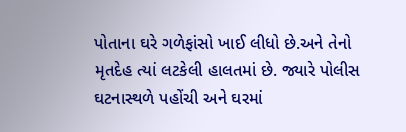પોતાના ઘરે ગળેફાંસો ખાઈ લીધો છે.અને તેનો મૃતદેહ ત્યાં લટકેલી હાલતમાં છે. જ્યારે પોલીસ ઘટનાસ્થળે પહોંચી અને ઘરમાં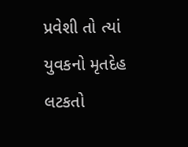પ્રવેશી તો ત્યાં યુવકનો મૃતદેહ લટકતો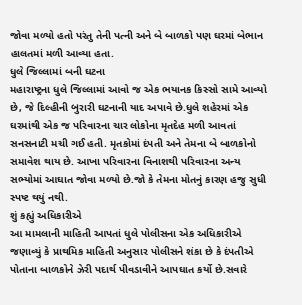જોવા મળ્યો હતો પરંતુ તેની પત્ની અને બે બાળકો પણ ઘરમાં બેભાન હાલતમાં મળી આવ્યા હતા.
ધુલે જિલ્લામાં બની ઘટના
મહારાષ્ટ્રના ધુલે જિલ્લામાં આવો જ એક ભયાનક કિસ્સો સામે આવ્યો છે, જે દિલ્હીની બુરારી ઘટનાની યાદ અપાવે છે.ધુલે શહેરમાં એક ઘરમાંથી એક જ પરિવારના ચાર લોકોના મૃતદેહ મળી આવતાં સનસનાટી મચી ગઈ હતી. મૃતકોમાં દંપતી અને તેમના બે બાળકોનો સમાવેશ થાય છે. આખા પરિવારના વિનાશથી પરિવારના અન્ય સભ્યોમાં આઘાત જોવા મળ્યો છે.જો કે તેમના મોતનું કારણ હજુ સુધી સ્પષ્ટ થયું નથી.
શું કહ્યું અધિકારીએ
આ મામલાની માહિતી આપતાં ધુલે પોલીસના એક અધિકારીએ જણાવ્યું કે પ્રાથમિક માહિતી અનુસાર પોલીસને શંકા છે કે દંપતીએ પોતાના બાળકોને ઝેરી પદાર્થ પીવડાવીને આપઘાત કર્યો છે.સવારે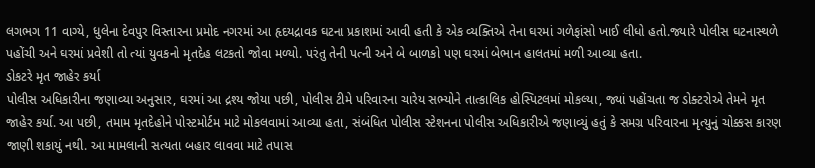લગભગ 11 વાગ્યે, ધુલેના દેવપુર વિસ્તારના પ્રમોદ નગરમાં આ હૃદયદ્રાવક ઘટના પ્રકાશમાં આવી હતી કે એક વ્યક્તિએ તેના ઘરમાં ગળેફાંસો ખાઈ લીધો હતો.જ્યારે પોલીસ ઘટનાસ્થળે પહોંચી અને ઘરમાં પ્રવેશી તો ત્યાં યુવકનો મૃતદેહ લટકતો જોવા મળ્યો. પરંતુ તેની પત્ની અને બે બાળકો પણ ઘરમાં બેભાન હાલતમાં મળી આવ્યા હતા.
ડોકટરે મૃત જાહેર કર્યા
પોલીસ અધિકારીના જણાવ્યા અનુસાર, ઘરમાં આ દ્રશ્ય જોયા પછી, પોલીસ ટીમે પરિવારના ચારેય સભ્યોને તાત્કાલિક હોસ્પિટલમાં મોકલ્યા, જ્યાં પહોંચતા જ ડોક્ટરોએ તેમને મૃત જાહેર કર્યા. આ પછી, તમામ મૃતદેહોને પોસ્ટમોર્ટમ માટે મોકલવામાં આવ્યા હતા, સંબંધિત પોલીસ સ્ટેશનના પોલીસ અધિકારીએ જણાવ્યું હતું કે સમગ્ર પરિવારના મૃત્યુનું ચોક્કસ કારણ જાણી શકાયું નથી. આ મામલાની સત્યતા બહાર લાવવા માટે તપાસ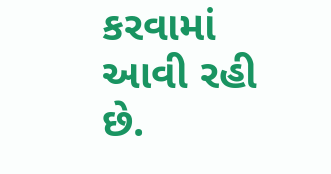કરવામાં આવી રહી છે.